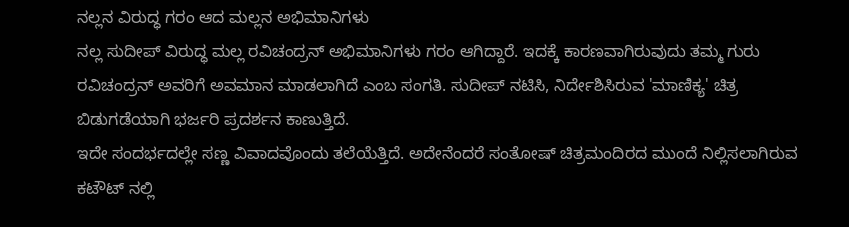ನಲ್ಲನ ವಿರುದ್ಧ ಗರಂ ಆದ ಮಲ್ಲನ ಅಭಿಮಾನಿಗಳು
ನಲ್ಲ ಸುದೀಪ್ ವಿರುದ್ಧ ಮಲ್ಲ ರವಿಚಂದ್ರನ್ ಅಭಿಮಾನಿಗಳು ಗರಂ ಆಗಿದ್ದಾರೆ. ಇದಕ್ಕೆ ಕಾರಣವಾಗಿರುವುದು ತಮ್ಮ ಗುರು ರವಿಚಂದ್ರನ್ ಅವರಿಗೆ ಅವಮಾನ ಮಾಡಲಾಗಿದೆ ಎಂಬ ಸಂಗತಿ. ಸುದೀಪ್ ನಟಿಸಿ, ನಿರ್ದೇಶಿಸಿರುವ 'ಮಾಣಿಕ್ಯ' ಚಿತ್ರ ಬಿಡುಗಡೆಯಾಗಿ ಭರ್ಜರಿ ಪ್ರದರ್ಶನ ಕಾಣುತ್ತಿದೆ.
ಇದೇ ಸಂದರ್ಭದಲ್ಲೇ ಸಣ್ಣ ವಿವಾದವೊಂದು ತಲೆಯೆತ್ತಿದೆ. ಅದೇನೆಂದರೆ ಸಂತೋಷ್ ಚಿತ್ರಮಂದಿರದ ಮುಂದೆ ನಿಲ್ಲಿಸಲಾಗಿರುವ ಕಟೌಟ್ ನಲ್ಲಿ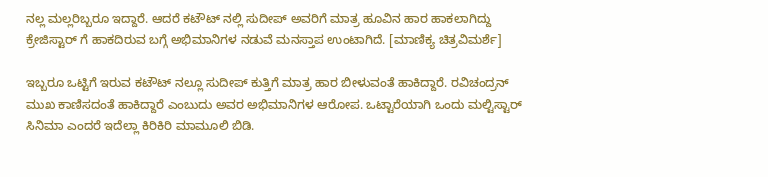ನಲ್ಲ ಮಲ್ಲರಿಬ್ಬರೂ ಇದ್ದಾರೆ. ಆದರೆ ಕಟೌಟ್ ನಲ್ಲಿ ಸುದೀಪ್ ಅವರಿಗೆ ಮಾತ್ರ ಹೂವಿನ ಹಾರ ಹಾಕಲಾಗಿದ್ದು ಕ್ರೇಜಿಸ್ಟಾರ್ ಗೆ ಹಾಕದಿರುವ ಬಗ್ಗೆ ಅಭಿಮಾನಿಗಳ ನಡುವೆ ಮನಸ್ತಾಪ ಉಂಟಾಗಿದೆ. [ಮಾಣಿಕ್ಯ ಚಿತ್ರವಿಮರ್ಶೆ]

ಇಬ್ಬರೂ ಒಟ್ಟಿಗೆ ಇರುವ ಕಟೌಟ್ ನಲ್ಲೂ ಸುದೀಪ್ ಕುತ್ತಿಗೆ ಮಾತ್ರ ಹಾರ ಬೀಳುವಂತೆ ಹಾಕಿದ್ದಾರೆ. ರವಿಚಂದ್ರನ್ ಮುಖ ಕಾಣಿಸದಂತೆ ಹಾಕಿದ್ದಾರೆ ಎಂಬುದು ಅವರ ಅಭಿಮಾನಿಗಳ ಆರೋಪ. ಒಟ್ಟಾರೆಯಾಗಿ ಒಂದು ಮಲ್ಟಿಸ್ಟಾರ್ ಸಿನಿಮಾ ಎಂದರೆ ಇದೆಲ್ಲಾ ಕಿರಿಕಿರಿ ಮಾಮೂಲಿ ಬಿಡಿ.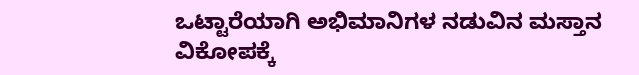ಒಟ್ಟಾರೆಯಾಗಿ ಅಭಿಮಾನಿಗಳ ನಡುವಿನ ಮಸ್ತಾನ ವಿಕೋಪಕ್ಕೆ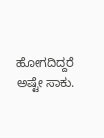ಹೋಗದಿದ್ದರೆ ಅಷ್ಟೇ ಸಾಕು.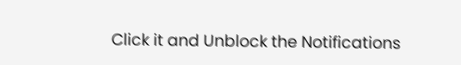Click it and Unblock the Notifications